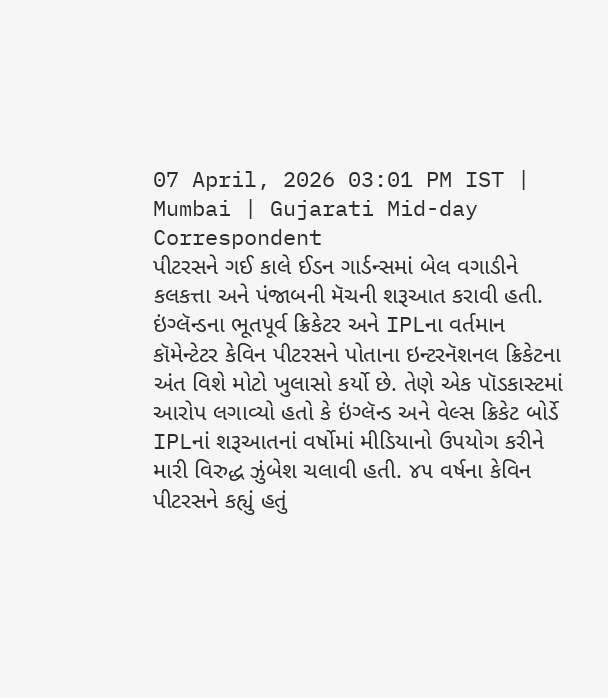07 April, 2026 03:01 PM IST | Mumbai | Gujarati Mid-day Correspondent
પીટરસને ગઈ કાલે ઈડન ગાર્ડન્સમાં બેલ વગાડીને કલકત્તા અને પંજાબની મૅચની શરૂઆત કરાવી હતી.
ઇંગ્લૅન્ડના ભૂતપૂર્વ ક્રિકેટર અને IPLના વર્તમાન કૉમેન્ટેટર કેવિન પીટરસને પોતાના ઇન્ટરનૅશનલ ક્રિકેટના અંત વિશે મોટો ખુલાસો કર્યો છે. તેણે એક પૉડકાસ્ટમાં આરોપ લગાવ્યો હતો કે ઇંગ્લૅન્ડ અને વેલ્સ ક્રિકેટ બોર્ડે IPLનાં શરૂઆતનાં વર્ષોમાં મીડિયાનો ઉપયોગ કરીને મારી વિરુદ્ધ ઝુંબેશ ચલાવી હતી. ૪૫ વર્ષના કેવિન પીટરસને કહ્યું હતું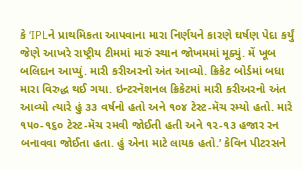કે ‘IPLને પ્રાથમિકતા આપવાના મારા નિર્ણયને કારણે ઘર્ષણ પેદા કર્યું જેણે આખરે રાષ્ટ્રીય ટીમમાં મારું સ્થાન જોખમમાં મૂક્યું. મેં ખૂબ બલિદાન આપ્યું. મારી કરીઅરનો અંત આવ્યો. ક્રિકેટ બોર્ડમાં બધા મારા વિરુદ્ધ થઈ ગયા. ઇન્ટરનૅશનલ ક્રિકેટમાં મારી કરીઅરનો અંત આવ્યો ત્યારે હું ૩૩ વર્ષનો હતો અને ૧૦૪ ટેસ્ટ-મૅચ રમ્યો હતો. મારે ૧૫૦-૧૬૦ ટેસ્ટ-મૅચ રમવી જોઈતી હતી અને ૧૨-૧૩ હજાર રન બનાવવા જોઈતા હતા. હું એના માટે લાયક હતો.’ કેવિન પીટરસને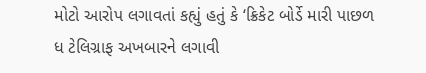મોટો આરોપ લગાવતાં કહ્યું હતું કે ‘ક્રિકેટ બોર્ડે મારી પાછળ ધ ટેલિગ્રાફ અખબારને લગાવી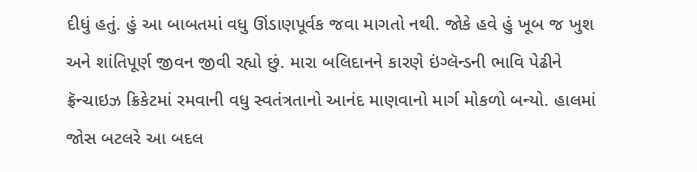દીધું હતું. હું આ બાબતમાં વધુ ઊંડાણપૂર્વક જવા માગતો નથી. જોકે હવે હું ખૂબ જ ખુશ અને શાંતિપૂર્ણ જીવન જીવી રહ્યો છું. મારા બલિદાનને કારણે ઇંગ્લૅન્ડની ભાવિ પેઢીને ફ્રૅન્ચાઇઝ ક્રિકેટમાં રમવાની વધુ સ્વતંત્રતાનો આનંદ માણવાનો માર્ગ મોકળો બન્યો. હાલમાં જોસ બટલરે આ બદલ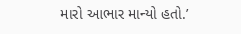મારો આભાર માન્યો હતો.’